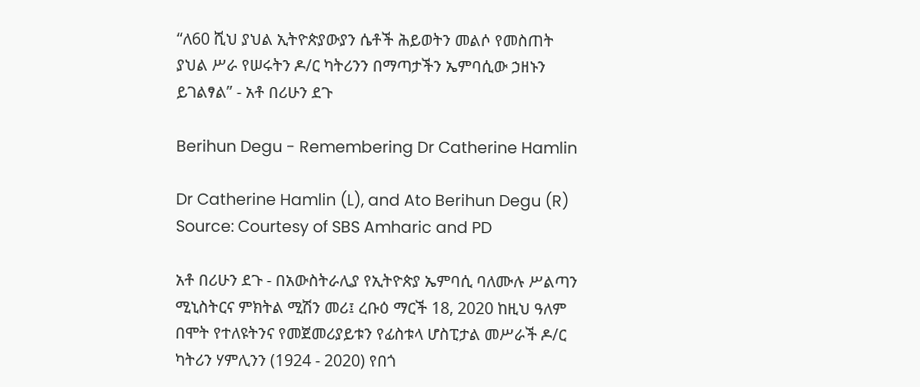“ለ60 ሺህ ያህል ኢትዮጵያውያን ሴቶች ሕይወትን መልሶ የመስጠት ያህል ሥራ የሠሩትን ዶ/ር ካትሪንን በማጣታችን ኤምባሲው ኃዘኑን ይገልፃል” - አቶ በሪሁን ደጉ

Berihun Degu - Remembering Dr Catherine Hamlin

Dr Catherine Hamlin (L), and Ato Berihun Degu (R) Source: Courtesy of SBS Amharic and PD

አቶ በሪሁን ደጉ - በአውስትራሊያ የኢትዮጵያ ኤምባሲ ባለሙሉ ሥልጣን ሚኒስትርና ምክትል ሚሽን መሪ፤ ረቡዕ ማርች 18, 2020 ከዚህ ዓለም በሞት የተለዩትንና የመጀመሪያይቱን የፊስቱላ ሆስፒታል መሥራች ዶ/ር ካትሪን ሃምሊንን (1924 - 2020) የበጎ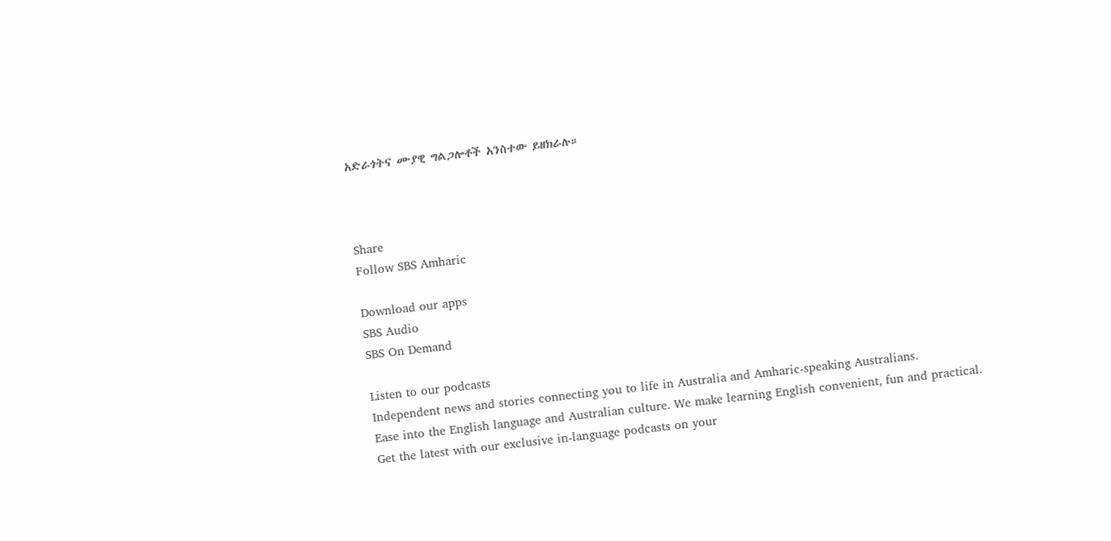አድራጎትና ሙያዊ ግልጋሎቶች አንስተው ይዘክራሉ።



Share
Follow SBS Amharic

Download our apps
SBS Audio
SBS On Demand

Listen to our podcasts
Independent news and stories connecting you to life in Australia and Amharic-speaking Australians.
Ease into the English language and Australian culture. We make learning English convenient, fun and practical.
Get the latest with our exclusive in-language podcasts on your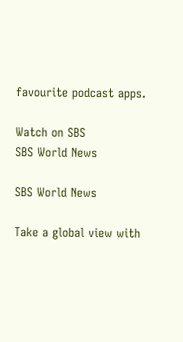favourite podcast apps.

Watch on SBS
SBS World News

SBS World News

Take a global view with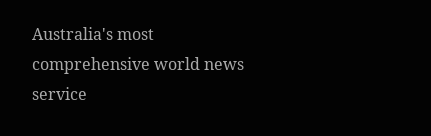Australia's most comprehensive world news service